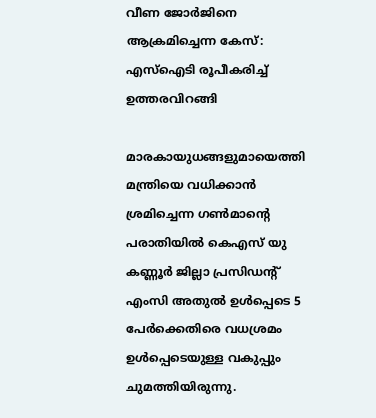വീണ ജോര്‍ജിനെ ആക്രമിച്ചെന്ന കേസ്: എസ്‌ഐടി രൂപീകരിച്ച് ഉത്തരവിറങ്ങി

മാരകായുധങ്ങളുമായെത്തി മന്ത്രിയെ വധിക്കാന്‍ ശ്രമിച്ചെന്ന ഗണ്‍മാന്റെ പരാതിയില്‍ കെഎസ് യു കണ്ണൂര്‍ ജില്ലാ പ്രസിഡന്റ് എംസി അതുല്‍ ഉള്‍പ്പെടെ 5 പേര്‍ക്കെതിരെ വധശ്രമം ഉള്‍പ്പെടെയുള്ള വകുപ്പും ചുമത്തിയിരുന്നു.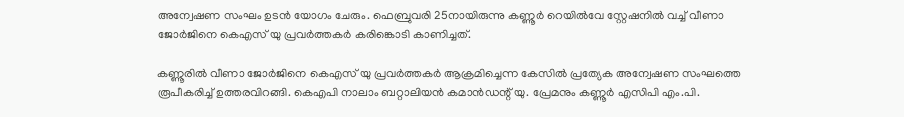അന്വേഷണ സംഘം ഉടന്‍ യോഗം ചേരും. ഫെബ്രുവരി 25നായിരുന്നു കണ്ണൂര്‍ റെയില്‍വേ സ്റ്റേഷനില്‍ വച്ച് വീണാ ജോര്‍ജിനെ കെഎസ് യു പ്രവര്‍ത്തകര്‍ കരിങ്കൊടി കാണിച്ചത്.

കണ്ണൂരില്‍ വീണാ ജോര്‍ജിനെ കെഎസ് യു പ്രവര്‍ത്തകര്‍ ആക്രമിച്ചെന്ന കേസില്‍ പ്രത്യേക അന്വേഷണ സംഘത്തെ രൂപീകരിച്ച് ഉത്തരവിറങ്ങി. കെഎപി നാലാം ബറ്റാലിയന്‍ കമാന്‍ഡന്റ് യു. പ്രേമനും കണ്ണൂര്‍ എസിപി എം.പി.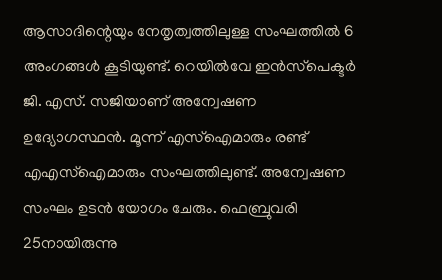ആസാദിന്റെയും നേതൃത്വത്തിലുള്ള സംഘത്തില്‍ 6 അംഗങ്ങള്‍ കൂടിയുണ്ട്. റെയില്‍വേ ഇന്‍സ്‌പെക്ടര്‍ ജി. എസ്. സജിയാണ് അന്വേഷണ ഉദ്യോഗസ്ഥന്‍. മൂന്ന് എസ്‌ഐമാരും രണ്ട് എഎസ്‌ഐമാരും സംഘത്തിലുണ്ട്. അന്വേഷണ സംഘം ഉടന്‍ യോഗം ചേരും. ഫെബ്രുവരി 25നായിരുന്നു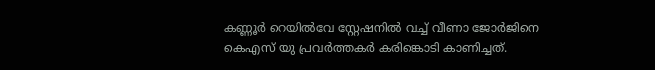കണ്ണൂര്‍ റെയില്‍വേ സ്റ്റേഷനില്‍ വച്ച് വീണാ ജോര്‍ജിനെ കെഎസ് യു പ്രവര്‍ത്തകര്‍ കരിങ്കൊടി കാണിച്ചത്.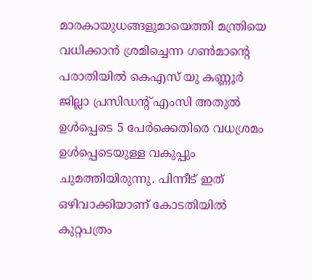മാരകായുധങ്ങളുമായെത്തി മന്ത്രിയെ വധിക്കാന്‍ ശ്രമിച്ചെന്ന ഗണ്‍മാന്റെ പരാതിയില്‍ കെഎസ് യു കണ്ണൂര്‍ ജില്ലാ പ്രസിഡന്റ് എംസി അതുല്‍ ഉള്‍പ്പെടെ 5 പേര്‍ക്കെതിരെ വധശ്രമം ഉള്‍പ്പെടെയുള്ള വകുപ്പും ചുമത്തിയിരുന്നു. പിന്നീട് ഇത് ഒഴിവാക്കിയാണ് കോടതിയില്‍ കുറ്റപത്രം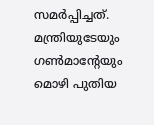സമര്‍പ്പിച്ചത്. മന്ത്രിയുടേയും ഗണ്‍മാന്റേയും മൊഴി പുതിയ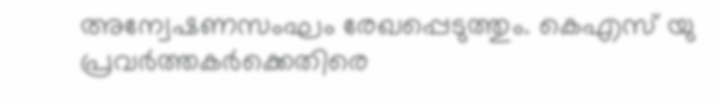അന്വേഷണസംഘം രേഖപ്പെടുത്തും. കെഎസ് യു പ്രവര്‍ത്തകര്‍ക്കെതിരെ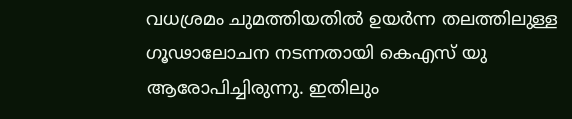വധശ്രമം ചുമത്തിയതില്‍ ഉയര്‍ന്ന തലത്തിലുള്ള ഗൂഢാലോചന നടന്നതായി കെഎസ് യു ആരോപിച്ചിരുന്നു. ഇതിലും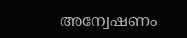അന്വേഷണം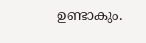ഉണ്ടാകും.